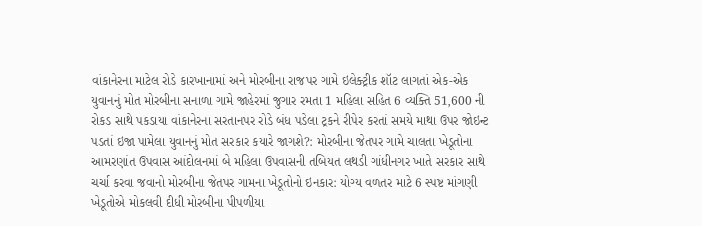વાંકાનેરના માટેલ રોડે કારખાનામાં અને મોરબીના રાજપર ગામે ઇલેક્ટ્રીક શૉટ લાગતાં એક-એક યુવાનનું મોત મોરબીના સનાળા ગામે જાહેરમાં જુગાર રમતા 1 મહિલા સહિત 6 વ્યક્તિ 51,600 ની રોકડ સાથે પકડાયા વાંકાનેરના સરતાનપર રોડે બંધ પડેલા ટ્રકને રીપેર કરતાં સમયે માથા ઉપર જોઇન્ટ પડતાં ઇજા પામેલા યુવાનનું મોત સરકાર કયારે જાગશે?: મોરબીના જેતપર ગામે ચાલતા ખેડૂતોના આમરણાંત ઉપવાસ આંદોલનમાં બે મહિલા ઉપવાસની તબિયત લથડી ગાંધીનગર ખાતે સરકાર સાથે ચર્ચા કરવા જવાનો મોરબીના જેતપર ગામના ખેડૂતોનો ઇનકાર: યોગ્ય વળતર માટે 6 સ્પષ્ટ માંગણી ખેડૂતોએ મોકલવી દીધી મોરબીના પીપળીયા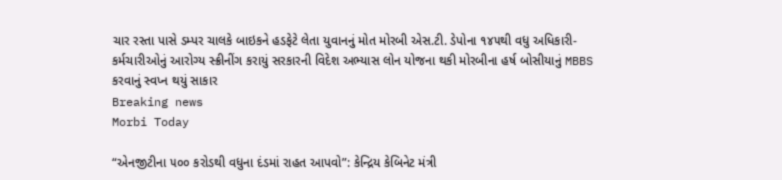ચાર રસ્તા પાસે ડમ્પર ચાલકે બાઇકને હડફેટે લેતા યુવાનનું મોત મોરબી એસ.ટી. ડેપોના ૧૪૫થી વધુ અધિકારી-કર્મચારીઓનું આરોગ્ય સ્ક્રીનીંગ કરાયું સરકારની વિદેશ અભ્યાસ લોન યોજના થકી મોરબીના હર્ષ બોસીયાનું MBBS કરવાનું સ્વપ્ન થયું સાકાર
Breaking news
Morbi Today

“એનજીટીના ૫૦૦ કરોડથી વધુના દંડમાં રાહત આપવો”: કેન્દ્રિય કેબિનેટ મંત્રી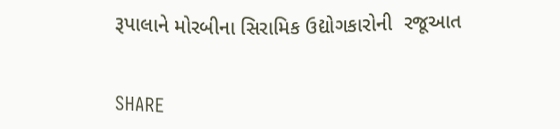રૂપાલાને મોરબીના સિરામિક ઉદ્યોગકારોની  રજૂઆત


SHARE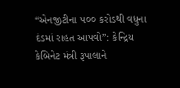“એનજીટીના ૫૦૦ કરોડથી વધુના દંડમાં રાહત આપવો”: કેન્દ્રિય કેબિનેટ મંત્રી રૂપાલાને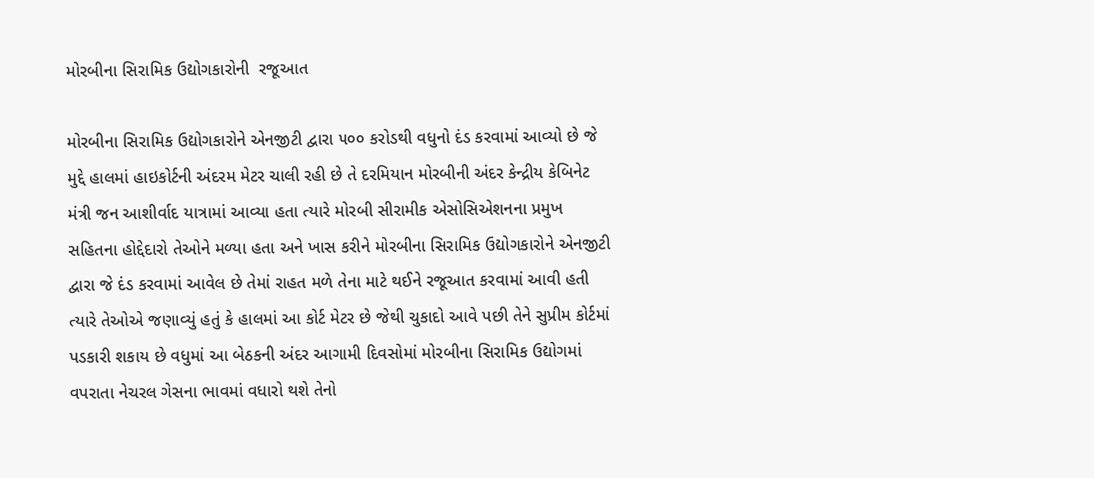મોરબીના સિરામિક ઉદ્યોગકારોની  રજૂઆત

મોરબીના સિરામિક ઉદ્યોગકારોને એનજીટી દ્વારા ૫૦૦ કરોડથી વધુનો દંડ કરવામાં આવ્યો છે જે મુદ્દે હાલમાં હાઇકોર્ટની અંદરમ મેટર ચાલી રહી છે તે દરમિયાન મોરબીની અંદર કેન્દ્રીય કેબિનેટ મંત્રી જન આશીર્વાદ યાત્રામાં આવ્યા હતા ત્યારે મોરબી સીરામીક એસોસિએશનના પ્રમુખ સહિતના હોદ્દેદારો તેઓને મળ્યા હતા અને ખાસ કરીને મોરબીના સિરામિક ઉદ્યોગકારોને એનજીટી દ્વારા જે દંડ કરવામાં આવેલ છે તેમાં રાહત મળે તેના માટે થઈને રજૂઆત કરવામાં આવી હતી ત્યારે તેઓએ જણાવ્યું હતું કે હાલમાં આ કોર્ટ મેટર છે જેથી ચુકાદો આવે પછી તેને સુપ્રીમ કોર્ટમાં પડકારી શકાય છે વધુમાં આ બેઠકની અંદર આગામી દિવસોમાં મોરબીના સિરામિક ઉદ્યોગમાં વપરાતા નેચરલ ગેસના ભાવમાં વધારો થશે તેનો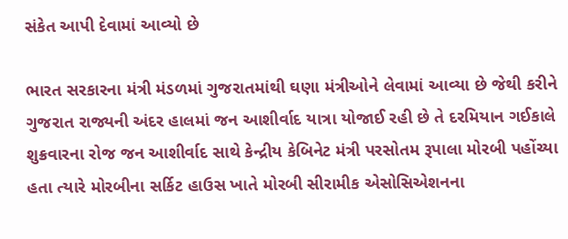સંકેત આપી દેવામાં આવ્યો છે

ભારત સરકારના મંત્રી મંડળમાં ગુજરાતમાંથી ઘણા મંત્રીઓને લેવામાં આવ્યા છે જેથી કરીને ગુજરાત રાજ્યની અંદર હાલમાં જન આશીર્વાદ યાત્રા યોજાઈ રહી છે તે દરમિયાન ગઈકાલે શુક્રવારના રોજ જન આશીર્વાદ સાથે કેન્દ્રીય કેબિનેટ મંત્રી પરસોતમ રૂપાલા મોરબી પહોંચ્યા હતા ત્યારે મોરબીના સર્કિટ હાઉસ ખાતે મોરબી સીરામીક એસોસિએશનના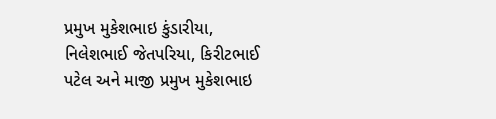પ્રમુખ મુકેશભાઇ કુંડારીયા, નિલેશભાઈ જેતપરિયા, કિરીટભાઈ પટેલ અને માજી પ્રમુખ મુકેશભાઇ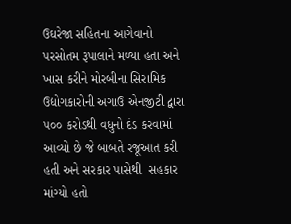ઉઘરેજા સહિતના આગેવાનો પરસોતમ રૂપાલાને મળ્યા હતા અને ખાસ કરીને મોરબીના સિરામિક ઉદ્યોગકારોની અગાઉ એનજીટી દ્વારા ૫૦૦ કરોડથી વધુનો દંડ કરવામાં આવ્યો છે જે બાબતે રજૂઆત કરી હતી અને સરકાર પાસેથી  સહકાર માંગ્યો હતો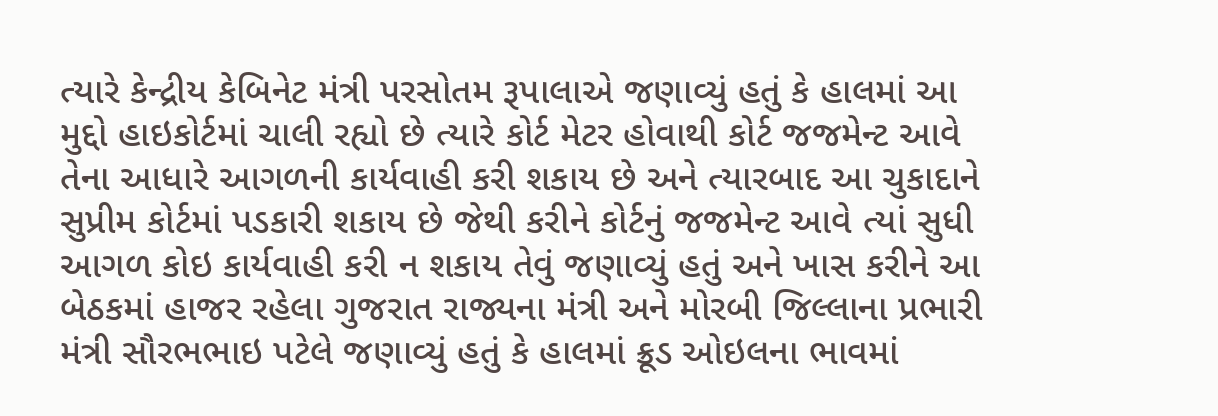ત્યારે કેન્દ્રીય કેબિનેટ મંત્રી પરસોતમ રૂપાલાએ જણાવ્યું હતું કે હાલમાં આ મુદ્દો હાઇકોર્ટમાં ચાલી રહ્યો છે ત્યારે કોર્ટ મેટર હોવાથી કોર્ટ જજમેન્ટ આવે તેના આધારે આગળની કાર્યવાહી કરી શકાય છે અને ત્યારબાદ આ ચુકાદાને સુપ્રીમ કોર્ટમાં પડકારી શકાય છે જેથી કરીને કોર્ટનું જજમેન્ટ આવે ત્યાં સુધી આગળ કોઇ કાર્યવાહી કરી ન શકાય તેવું જણાવ્યું હતું અને ખાસ કરીને આ બેઠકમાં હાજર રહેલા ગુજરાત રાજ્યના મંત્રી અને મોરબી જિલ્લાના પ્રભારી મંત્રી સૌરભભાઇ પટેલે જણાવ્યું હતું કે હાલમાં ક્રૂડ ઓઇલના ભાવમાં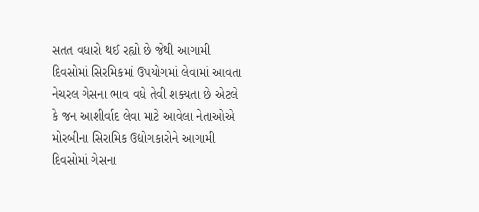સતત વધારો થઈ રહ્યો છે જેથી આગામી દિવસોમાં સિરમિકમાં ઉપયોગમાં લેવામાં આવતા નેચરલ ગેસના ભાવ વધે તેવી શક્યતા છે એટલે કે જન આશીર્વાદ લેવા માટે આવેલા નેતાઓએ મોરબીના સિરામિક ઉદ્યોગકારોને આગામી દિવસોમાં ગેસના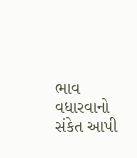ભાવ વધારવાનો સંકેત આપી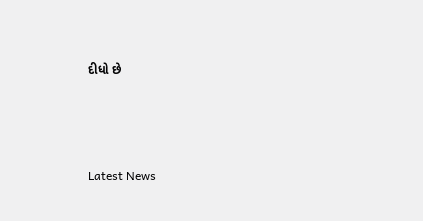દીધો છે






Latest News